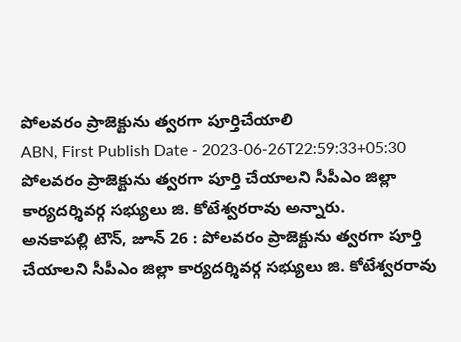పోలవరం ప్రాజెక్టును త్వరగా పూర్తిచేయాలి
ABN, First Publish Date - 2023-06-26T22:59:33+05:30
పోలవరం ప్రాజెక్టును త్వరగా పూర్తి చేయాలని సీపీఎం జిల్లా కార్యదర్శివర్గ సభ్యులు జి. కోటేశ్వరరావు అన్నారు.
అనకాపల్లి టౌన్, జూన్ 26 : పోలవరం ప్రాజెక్టును త్వరగా పూర్తి చేయాలని సీపీఎం జిల్లా కార్యదర్శివర్గ సభ్యులు జి. కోటేశ్వరరావు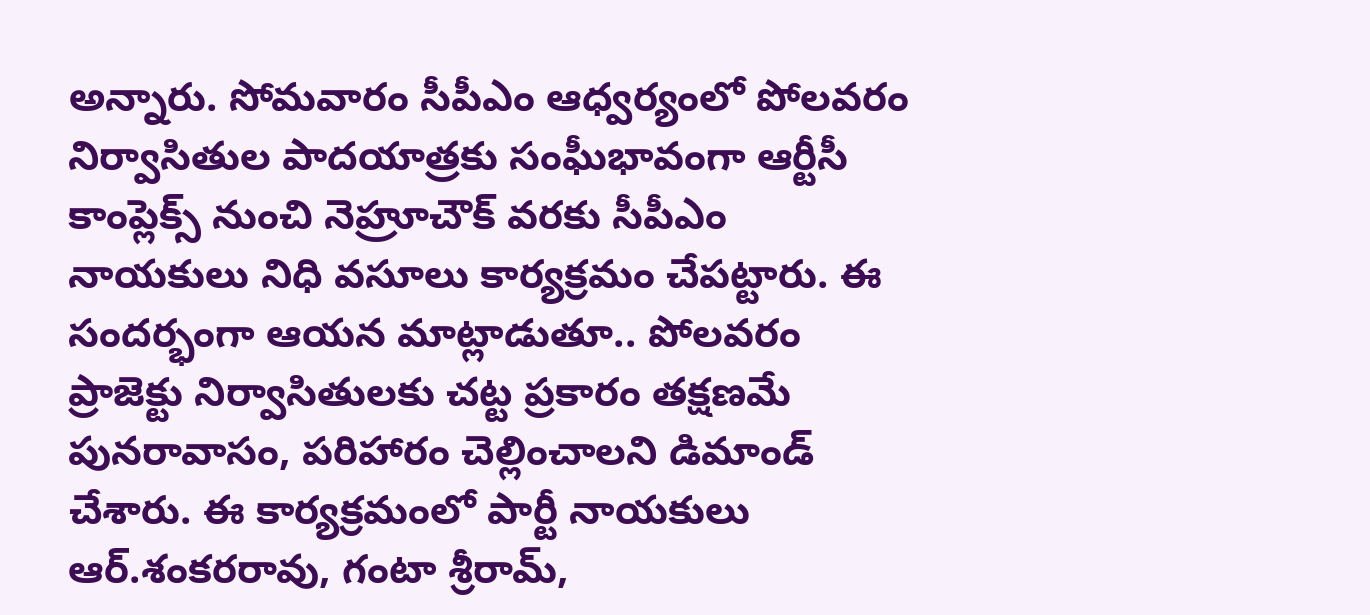అన్నారు. సోమవారం సీపీఎం ఆధ్వర్యంలో పోలవరం నిర్వాసితుల పాదయాత్రకు సంఘీభావంగా ఆర్టీసీ కాంప్లెక్స్ నుంచి నెహ్రూచౌక్ వరకు సీపీఎం నాయకులు నిధి వసూలు కార్యక్రమం చేపట్టారు. ఈ సందర్భంగా ఆయన మాట్లాడుతూ.. పోలవరం ప్రాజెక్టు నిర్వాసితులకు చట్ట ప్రకారం తక్షణమే పునరావాసం, పరిహారం చెల్లించాలని డిమాండ్ చేశారు. ఈ కార్యక్రమంలో పార్టీ నాయకులు ఆర్.శంకరరావు, గంటా శ్రీరామ్,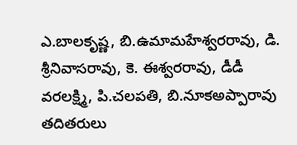ఎ.బాలకృష్ణ, బి.ఉమామహేశ్వరరావు, డి. శ్రీనివాసరావు, కె. ఈశ్వరరావు, డీడీ వరలక్ష్మి, పి.చలపతి, బి.నూకఅప్పారావు తదితరులు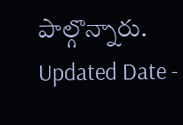పాల్గొన్నారు.
Updated Date -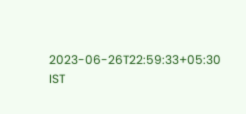2023-06-26T22:59:33+05:30 IST